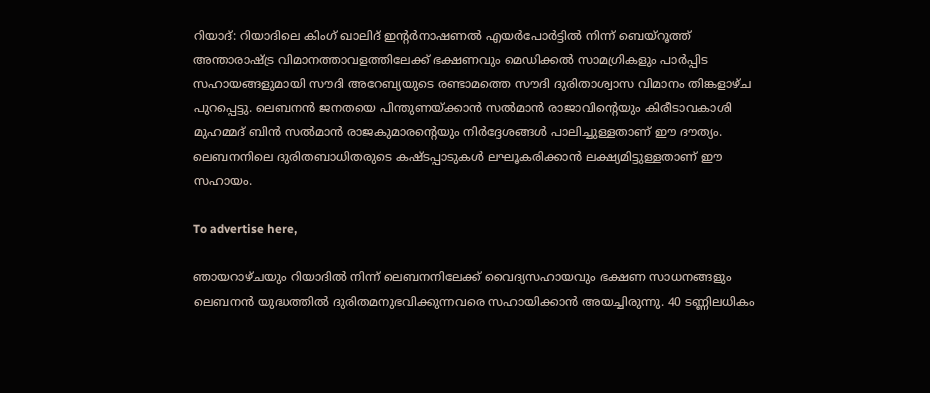റിയാദ്: റിയാദിലെ കിംഗ് ഖാലിദ് ഇന്റര്‍നാഷണല്‍ എയര്‍പോര്‍ട്ടില്‍ നിന്ന് ബെയ്റൂത്ത് അന്താരാഷ്ട്ര വിമാനത്താവളത്തിലേക്ക് ഭക്ഷണവും മെഡിക്കല്‍ സാമഗ്രികളും പാര്‍പ്പിട സഹായങ്ങളുമായി സൗദി അറേബ്യയുടെ രണ്ടാമത്തെ സൗദി ദുരിതാശ്വാസ വിമാനം തിങ്കളാഴ്ച പുറപ്പെട്ടു. ലെബനന്‍ ജനതയെ പിന്തുണയ്ക്കാന്‍ സല്‍മാന്‍ രാജാവിന്റെയും കിരീടാവകാശി മുഹമ്മദ് ബിന്‍ സല്‍മാന്‍ രാജകുമാരന്റെയും നിര്‍ദ്ദേശങ്ങള്‍ പാലിച്ചുള്ളതാണ് ഈ ദൗത്യം. ലെബനനിലെ ദുരിതബാധിതരുടെ കഷ്ടപ്പാടുകള്‍ ലഘൂകരിക്കാന്‍ ലക്ഷ്യമിട്ടുള്ളതാണ് ഈ സഹായം.

To advertise here,

ഞായറാഴ്ചയും റിയാദില്‍ നിന്ന് ലെബനനിലേക്ക് വൈദ്യസഹായവും ഭക്ഷണ സാധനങ്ങളും ലെബനന്‍ യുദ്ധത്തില്‍ ദുരിതമനുഭവിക്കുന്നവരെ സഹായിക്കാന്‍ അയച്ചിരുന്നു. 40 ടണ്ണിലധികം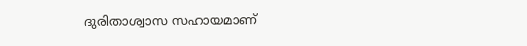ദുരിതാശ്വാസ സഹായമാണ്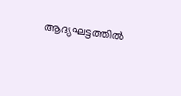ആദ്യഘട്ടത്തില്‍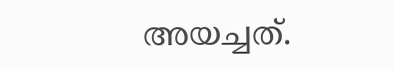അയച്ചത്.